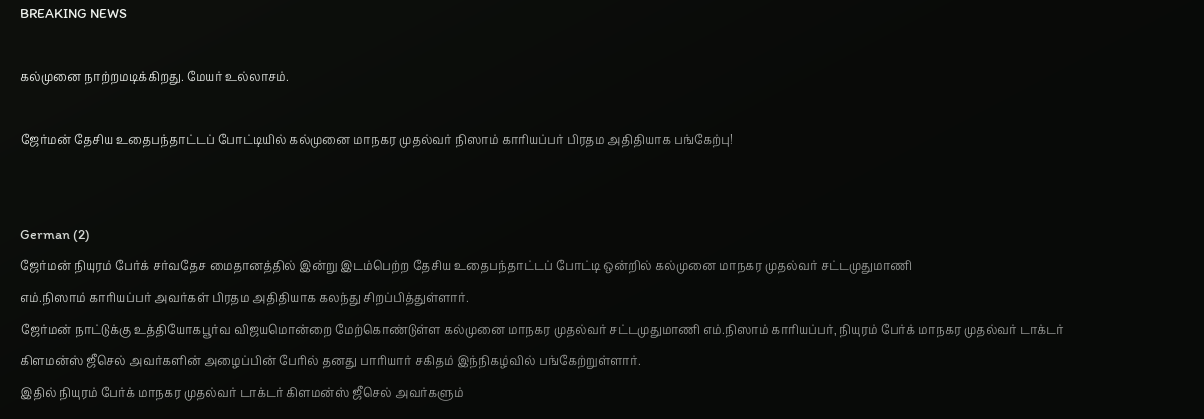BREAKING NEWS

கல்முனை நாற்றமடிக்கிறது. மேயர் உல்லாசம்.

ஜேர்மன் தேசிய உதைபந்தாட்டப் போட்டியில் கல்முனை மாநகர முதல்வர் நிஸாம் காரியப்பர் பிரதம அதிதியாக பங்கேற்பு!


German (2)
ஜேர்மன் நியுரம் பேர்க் சர்வதேச மைதானத்தில் இன்று இடம்பெற்ற தேசிய உதைபந்தாட்டப் போட்டி ஒன்றில் கல்முனை மாநகர முதல்வர் சட்டமுதுமாணி
எம்.நிஸாம் காரியப்பர் அவர்கள் பிரதம அதிதியாக கலந்து சிறப்பித்துள்ளார்.
ஜேர்மன் நாட்டுக்கு உத்தியோகபூர்வ விஜயமொன்றை மேற்கொண்டுள்ள கல்முனை மாநகர முதல்வர் சட்டமுதுமாணி எம்.நிஸாம் காரியப்பர், நியுரம் பேர்க் மாநகர முதல்வர் டாக்டர் கிளமன்ஸ் ஜீசெல் அவர்களின் அழைப்பின் பேரில் தனது பாரியார் சகிதம் இந்நிகழ்வில் பங்கேற்றுள்ளார்.
இதில் நியுரம் பேர்க் மாநகர முதல்வர் டாக்டர் கிளமன்ஸ் ஜீசெல் அவர்களும்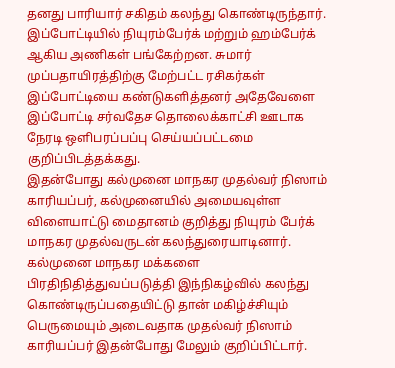தனது பாரியார் சகிதம் கலந்து கொண்டிருந்தார்.
இப்போட்டியில் நியுரம்பேர்க் மற்றும் ஹம்பேர்க் ஆகிய அணிகள் பங்கேற்றன. சுமார் முப்பதாயிரத்திற்கு மேற்பட்ட ரசிகர்கள் இப்போட்டியை கண்டுகளித்தனர் அதேவேளை இப்போட்டி சர்வதேச தொலைக்காட்சி ஊடாக நேரடி ஒளிபரப்பப்பு செய்யப்பட்டமை குறிப்பிடத்தக்கது.
இதன்போது கல்முனை மாநகர முதல்வர் நிஸாம் காரியப்பர், கல்முனையில் அமையவுள்ள விளையாட்டு மைதானம் குறித்து நியுரம் பேர்க் மாநகர முதல்வருடன் கலந்துரையாடினார்.
கல்முனை மாநகர மக்களை பிரதிநிதித்துவப்படுத்தி இந்நிகழ்வில் கலந்து கொண்டிருப்பதையிட்டு தான் மகிழ்ச்சியும் பெருமையும் அடைவதாக முதல்வர் நிஸாம் காரியப்பர் இதன்போது மேலும் குறிப்பிட்டார்.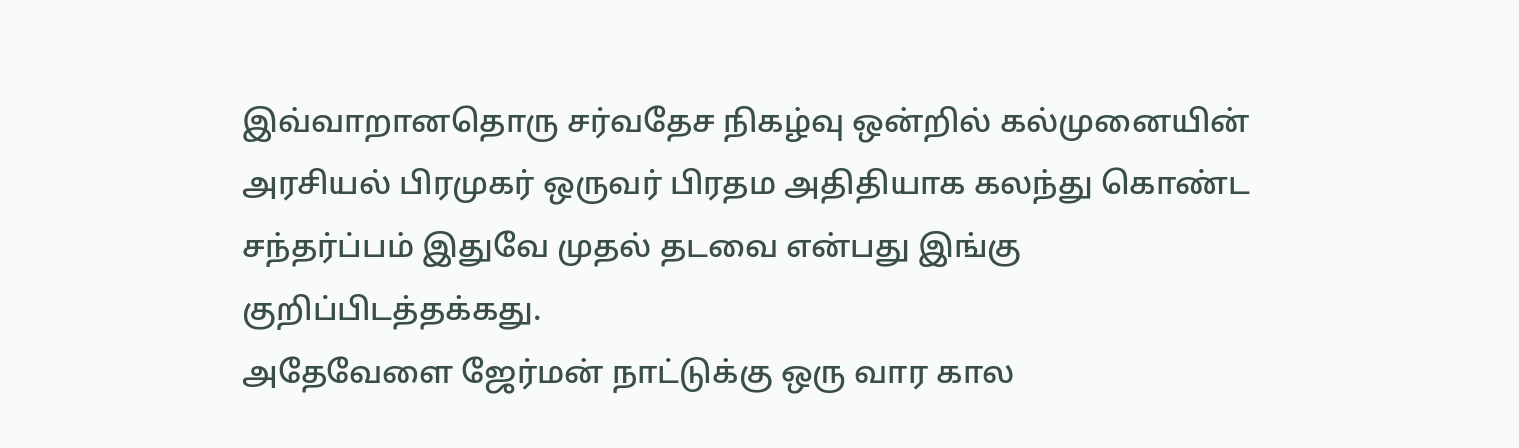இவ்வாறானதொரு சர்வதேச நிகழ்வு ஒன்றில் கல்முனையின் அரசியல் பிரமுகர் ஒருவர் பிரதம அதிதியாக கலந்து கொண்ட சந்தர்ப்பம் இதுவே முதல் தடவை என்பது இங்கு குறிப்பிடத்தக்கது.
அதேவேளை ஜேர்மன் நாட்டுக்கு ஒரு வார கால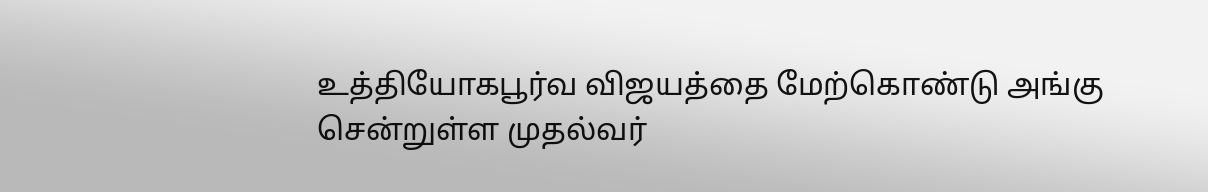உத்தியோகபூர்வ விஜயத்தை மேற்கொண்டு அங்கு சென்றுள்ள முதல்வர்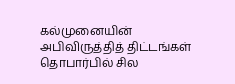கல்முனையின் அபிவிருத்தித் திட்டங்கள் தொபார்பில் சில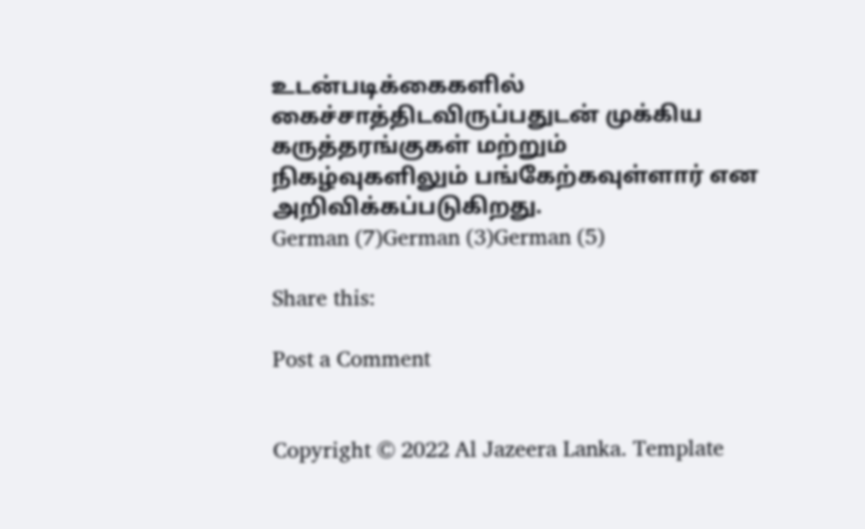உடன்படிக்கைகளில் கைச்சாத்திடவிருப்பதுடன் முக்கிய கருத்தரங்குகள் மற்றும் நிகழ்வுகளிலும் பங்கேற்கவுள்ளார் என அறிவிக்கப்படுகிறது.
German (7)German (3)German (5)

Share this:

Post a Comment


Copyright © 2022 Al Jazeera Lanka. Template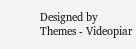Designed by Themes - Videopiar